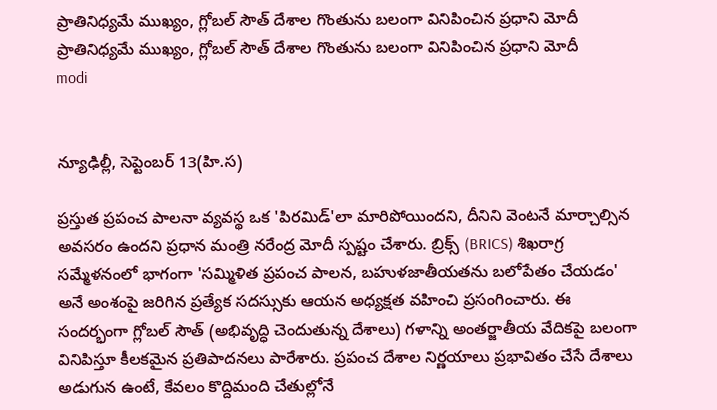ప్రాతినిధ్యమే ముఖ్యం, గ్లోబల్ సౌత్ దేశాల గొంతును బలంగా వినిపించిన ప్రధాని మోదీ
ప్రాతినిధ్యమే ముఖ్యం, గ్లోబల్ సౌత్ దేశాల గొంతును బలంగా వినిపించిన ప్రధాని మోదీ
modi


న్యూఢిల్లీ, సెప్టెంబ‌ర్ 13(హి.స‌)

ప్రస్తుత ప్రపంచ పాలనా వ్యవస్థ ఒక 'పిరమిడ్'లా మారిపోయిందని, దీనిని వెంటనే మార్చాల్సిన అవసరం ఉందని ప్రధాన మంత్రి నరేంద్ర మోదీ స్పష్టం చేశారు. బ్రిక్స్ (BRICS) శిఖరాగ్ర సమ్మేళనంలో భాగంగా 'సమ్మిళిత ప్రపంచ పాలన, బహుళ‌జాతీయతను బలోపేతం చేయడం' అనే అంశంపై జరిగిన ప్రత్యేక సదస్సుకు ఆయన అధ్యక్షత వహించి ప్రసంగించారు. ఈ సందర్భంగా గ్లోబల్ సౌత్ (అభివృద్ధి చెందుతున్న దేశాలు) గళాన్ని అంతర్జాతీయ వేదికపై బలంగా వినిపిస్తూ కీలకమైన ప్రతిపాదనలు పారేశారు. ప్రపంచ దేశాల నిర్ణయాలు ప్రభావితం చేసే దేశాలు అడుగున ఉంటే, కేవలం కొద్దిమంది చేతుల్లోనే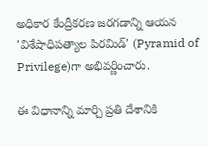అధికార కేంద్రీకరణ జరగడాన్ని ఆయన 'విశేషాధిపత్యాల పిరమిడ్' (Pyramid of Privilege)గా అభివర్ణించారు.

ఈ విధానాన్ని మార్చి ప్రతి దేశానికి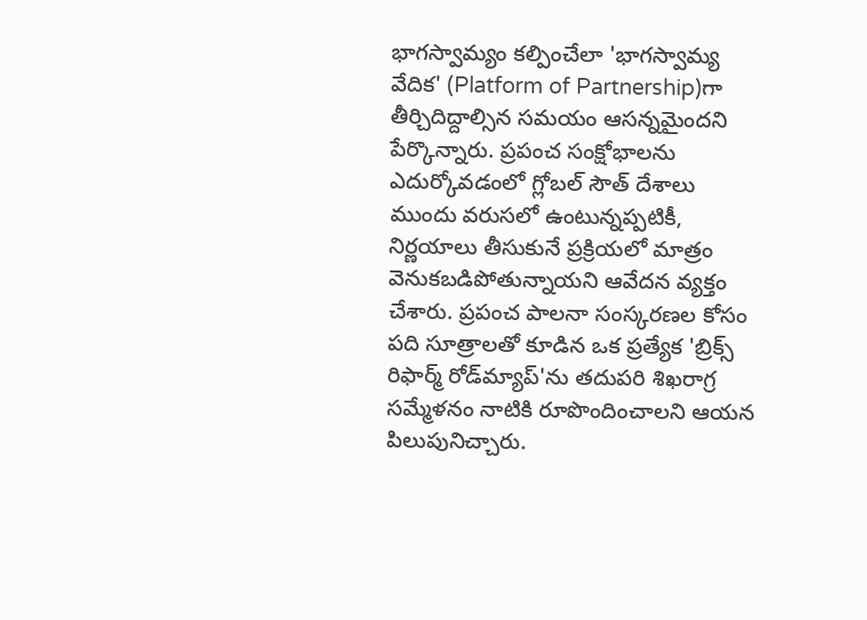భాగస్వామ్యం కల్పించేలా 'భాగస్వామ్య వేదిక' (Platform of Partnership)గా తీర్చిదిద్దాల్సిన సమయం ఆసన్నమైందని పేర్కొన్నారు. ప్రపంచ సంక్షోభాలను ఎదుర్కోవడంలో గ్లోబల్ సౌత్ దేశాలు ముందు వరుసలో ఉంటున్నప్పటికీ, నిర్ణయాలు తీసుకునే ప్రక్రియలో మాత్రం వెనుకబడిపోతున్నాయని ఆవేదన వ్యక్తం చేశారు. ప్రపంచ పాలనా సంస్కరణల కోసం పది సూత్రాలతో కూడిన ఒక ప్రత్యేక 'బ్రిక్స్ రిఫార్మ్ రోడ్‌మ్యాప్'ను తదుపరి శిఖరాగ్ర సమ్మేళనం నాటికి రూపొందించాలని ఆయన పిలుపునిచ్చారు.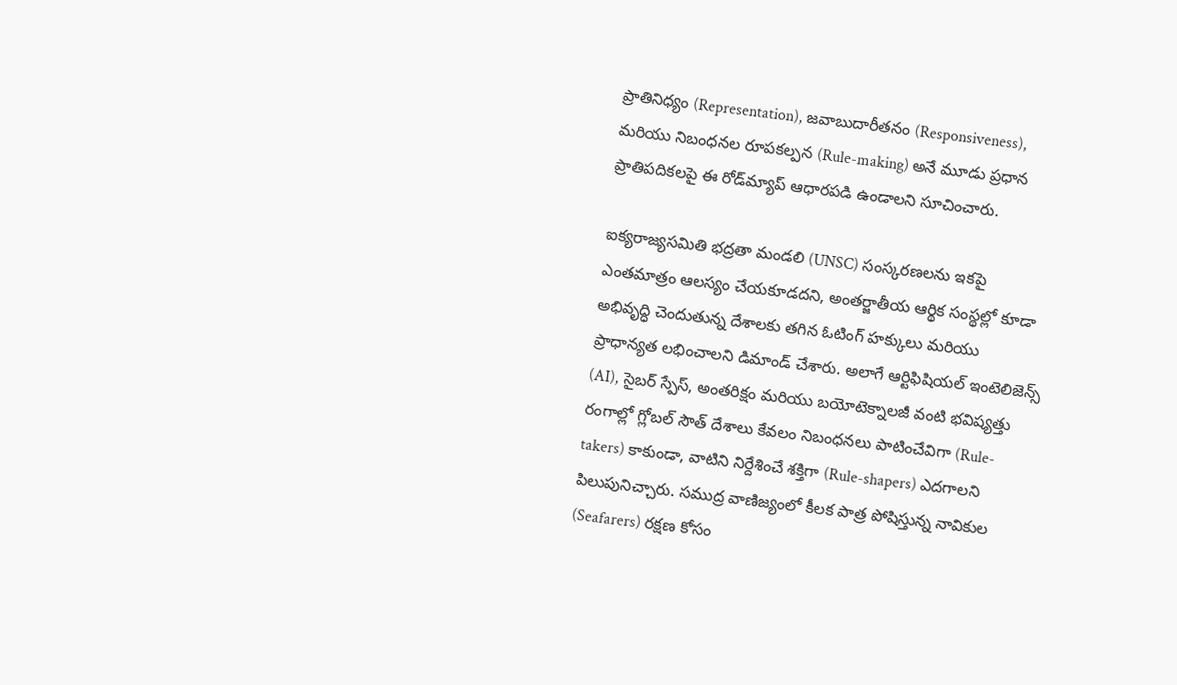ప్రాతినిధ్యం (Representation), జవాబుదారీతనం (Responsiveness), మరియు నిబంధనల రూపకల్పన (Rule-making) అనే మూడు ప్రధాన ప్రాతిపదికలపై ఈ రోడ్‌మ్యాప్ ఆధారపడి ఉండాలని సూచించారు.

ఐక్యరాజ్యసమితి భద్రతా మండలి (UNSC) సంస్కరణలను ఇకపై ఎంతమాత్రం ఆలస్యం చేయకూడదని, అంతర్జాతీయ ఆర్థిక సంస్థల్లో కూడా అభివృద్ధి చెందుతున్న దేశాలకు తగిన ఓటింగ్ హక్కులు మరియు ప్రాధాన్యత లభించాలని డిమాండ్ చేశారు. అలాగే ఆర్టిఫిషియల్ ఇంటెలిజెన్స్ (AI), సైబర్ స్పేస్, అంతరిక్షం మరియు బయోటెక్నాలజీ వంటి భవిష్యత్తు రంగాల్లో గ్లోబల్ సౌత్ దేశాలు కేవలం నిబంధనలు పాటించేవిగా (Rule-takers) కాకుండా, వాటిని నిర్దేశించే శక్తిగా (Rule-shapers) ఎదగాలని పిలుపునిచ్చారు. సముద్ర వాణిజ్యంలో కీలక పాత్ర పోషిస్తున్న నావికుల (Seafarers) రక్షణ కోసం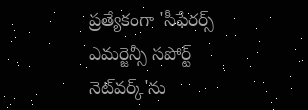ప్రత్యేకంగా 'సీఫేరర్స్ ఎమర్జెన్సీ సపోర్ట్ నెట్‌వర్క్'ను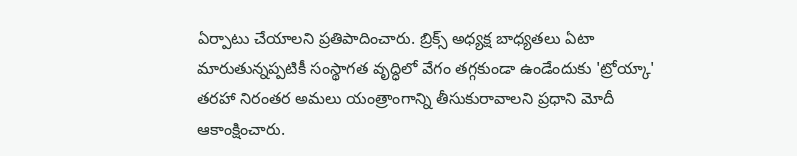ఏర్పాటు చేయాలని ప్రతిపాదించారు. బ్రిక్స్ అధ్యక్ష బాధ్యతలు ఏటా మారుతున్నప్పటికీ సంస్థాగత వృద్ధిలో వేగం తగ్గకుండా ఉండేందుకు 'ట్రోయ్కా' తరహా నిరంతర అమలు యంత్రాంగాన్ని తీసుకురావాలని ప్రధాని మోదీ ఆకాంక్షించారు.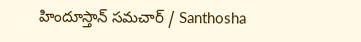హిందూస్తాన్ సమచార్ / Santhosha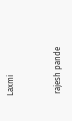Laxmi


 rajesh pande